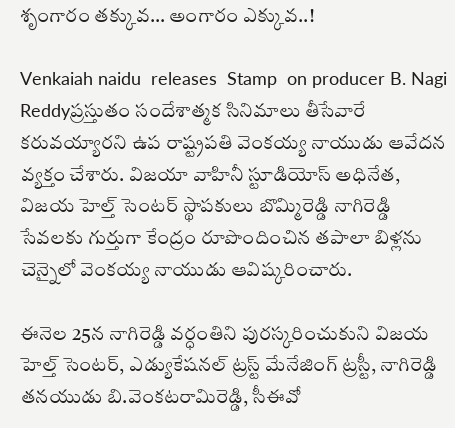శృంగారం తక్కువ… అంగారం ఎక్కువ..!

Venkaiah naidu  releases  Stamp  on producer B. Nagi Reddyప్రస్తుతం సందేశాత్మక సినిమాలు తీసేవారే కరువయ్యారని ఉప రాష్ట్రపతి వెంకయ్య నాయుడు ఆవేదన వ్యక్తం చేశారు. విజయా వాహినీ స్టూడియోస్ అధినేత, విజయ హెల్త్ సెంటర్ స్థాపకులు బొమ్మిరెడ్డి నాగిరెడ్డి సేవలకు గుర్తుగా కేంద్రం రూపొందించిన తపాలా బిళ్లను చెన్నైలో వెంకయ్య నాయుడు ఆవిష్కరించారు.

ఈనెల 25న నాగిరెడ్డి వర్ధంతిని పురస్కరించుకుని విజయ హెల్త్ సెంటర్, ఎడ్యుకేషనల్ ట్రస్ట్ మేనేజింగ్ ట్రస్టీ, నాగిరెడ్డి తనయుడు బి.వెంకటరామిరెడ్డి, సీఈవో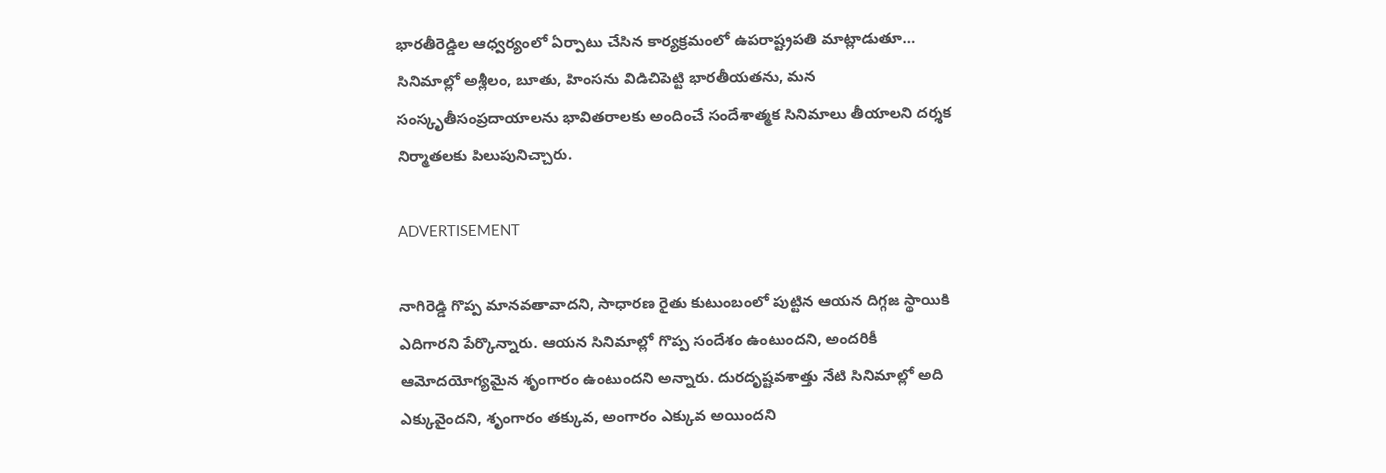భారతీరెడ్డిల ఆధ్వర్యంలో ఏర్పాటు చేసిన కార్యక్రమంలో ఉపరాష్ట్రపతి మాట్లాడుతూ… సినిమాల్లో అశ్లీలం, బూతు, హింసను విడిచిపెట్టి భారతీయతను, మన సంస్కృతీసంప్రదాయాలను భావితరాలకు అందించే సందేశాత్మక సినిమాలు తీయాలని దర్శక నిర్మాతలకు పిలుపునిచ్చారు.

ADVERTISEMENT

నాగిరెడ్డి గొప్ప మానవతావాదని, సాధారణ రైతు కుటుంబంలో పుట్టిన ఆయన దిగ్గజ స్థాయికి ఎదిగారని పేర్కొన్నారు. ఆయన సినిమాల్లో గొప్ప సందేశం ఉంటుందని, అందరికీ ఆమోదయోగ్యమైన శృంగారం ఉంటుందని అన్నారు. దురదృష్టవశాత్తు నేటి సినిమాల్లో అది ఎక్కువైందని, శృంగారం తక్కువ, అంగారం ఎక్కువ అయిందని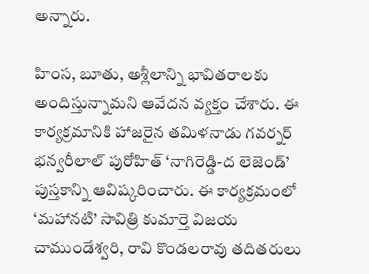అన్నారు.

హింస, బూతు, అశ్లీలాన్ని భావితరాలకు అందిస్తున్నామని ఆవేదన వ్యక్తం చేశారు. ఈ కార్యక్రమానికి హాజరైన తమిళనాడు గవర్నర్ భన్వరీలాల్ పురోహిత్ ‘నాగిరెడ్డి-ద లెజెండ్’ పుస్తకాన్ని ఆవిష్కరించారు. ఈ కార్యక్రమంలో ‘మహానటి’ సావిత్రి కుమార్తె విజయ చాముండేశ్వరి, రావి కొండలరావు తదితరులు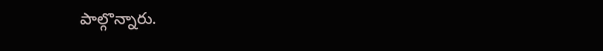పాల్గొన్నారు.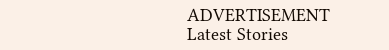ADVERTISEMENT
Latest Stories